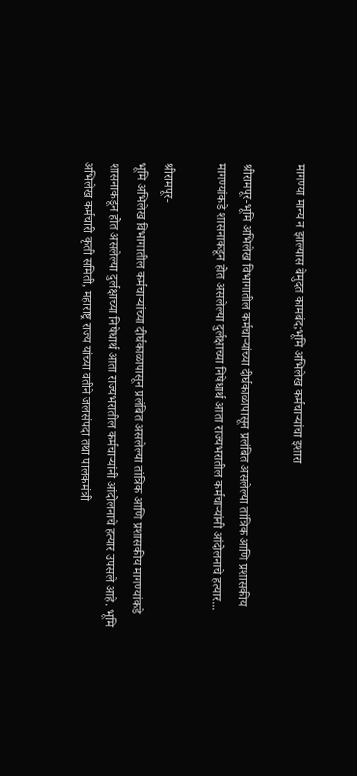मागण्या मान्य न झाल्यास बेमुदत कामबंद;भूमि अभिलेख कर्मचाऱ्यांचा इशारा

श्रीरामपूर-भूमि अभिलेख विभागातील कर्मचाऱ्यांच्या दीर्घकाळापासून प्रलंबित असलेल्या तांत्रिक आणि प्रशासकीय मागण्यांकडे शासनाकडून होत असलेल्या दुर्लक्षाच्या निषेधार्थ आता राज्यभरातील कर्मचाऱ्यांनी आंदोलनाचे हत्यार...

श्रीरामपूर-
भूमि अभिलेख विभागातील कर्मचाऱ्यांच्या दीर्घकाळापासून प्रलंबित असलेल्या तांत्रिक आणि प्रशासकीय मागण्यांकडे शासनाकडून होत असलेल्या दुर्लक्षाच्या निषेधार्थ आता राज्यभरातील कर्मचाऱ्यांनी आंदोलनाचे हत्यार उपसले आहे. भूमि अभिलेख कर्मचारी कृती समिती, महाराष्ट्र राज्य यांच्या वतीने जलसंपदा तथा पालकमंत्री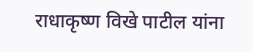राधाकृष्ण विखे पाटील यांना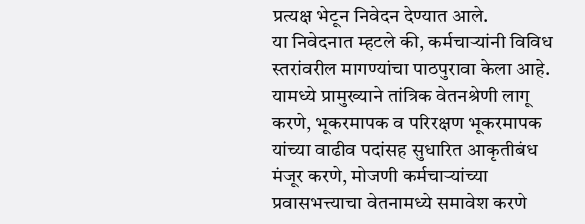प्रत्यक्ष भेटून निवेदन देण्यात आले.
या निवेदनात म्हटले की, कर्मचाऱ्यांनी विविध स्तरांवरील मागण्यांचा पाठपुरावा केला आहे. यामध्ये प्रामुख्याने तांत्रिक वेतनश्रेणी लागू करणे, भूकरमापक व परिरक्षण भूकरमापक यांच्या वाढीव पदांसह सुधारित आकृतीबंध मंजूर करणे, मोजणी कर्मचाऱ्यांच्या प्रवासभत्त्याचा वेतनामध्ये समावेश करणे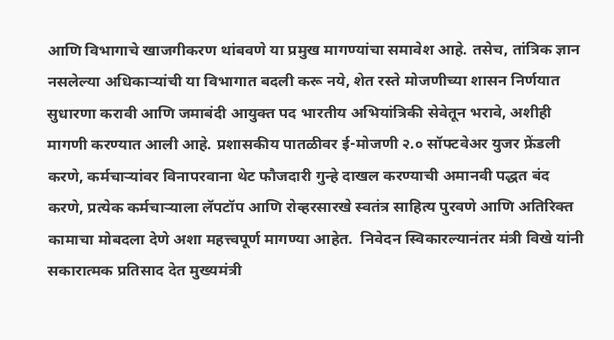आणि विभागाचे खाजगीकरण थांबवणे या प्रमुख मागण्यांचा समावेश आहे. तसेच, तांत्रिक ज्ञान नसलेल्या अधिकाऱ्यांची या विभागात बदली करू नये, शेत रस्ते मोजणीच्या शासन निर्णयात सुधारणा करावी आणि जमाबंदी आयुक्त पद भारतीय अभियांत्रिकी सेवेतून भरावे, अशीही मागणी करण्यात आली आहे. प्रशासकीय पातळीवर ई-मोजणी २.० सॉफ्टवेअर युजर फ्रेंडली करणे, कर्मचाऱ्यांवर विनापरवाना थेट फौजदारी गुन्हे दाखल करण्याची अमानवी पद्धत बंद करणे, प्रत्येक कर्मचाऱ्याला लॅपटॉप आणि रोव्हरसारखे स्वतंत्र साहित्य पुरवणे आणि अतिरिक्त कामाचा मोबदला देणे अशा महत्त्वपूर्ण मागण्या आहेत.  निवेदन स्विकारल्यानंतर मंत्री विखे यांनी सकारात्मक प्रतिसाद देत मुख्यमंत्री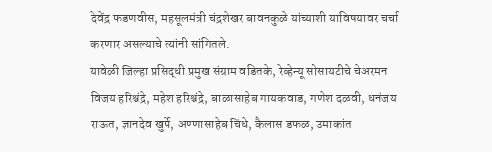देवेंद्र फडणवीस, महसूलमंत्री चंद्रशेखर बावनकुळे यांच्याशी याविषयावर चर्चा करणार असल्याचे त्यांनी सांगितले.
यावेळी जिल्हा प्रसिद्धी प्रमुख संग्राम वडितके, रेव्हेन्यू सोसायटीचे चेअरमन विजय हरिश्चंद्रे, महेश हरिश्चंद्रे, बाळासाहेब गायकवाड, गणेश दळवी, धनंजय राऊत, ज्ञानदेव खुर्पे, अण्णासाहेब चिंधे, कैलास डफळ, उमाकांत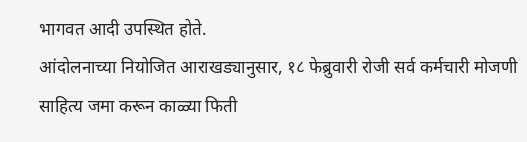भागवत आदी उपस्थित होते.
आंदोलनाच्या नियोजित आराखड्यानुसार, १८ फेब्रुवारी रोजी सर्व कर्मचारी मोजणी साहित्य जमा करून काळ्या फिती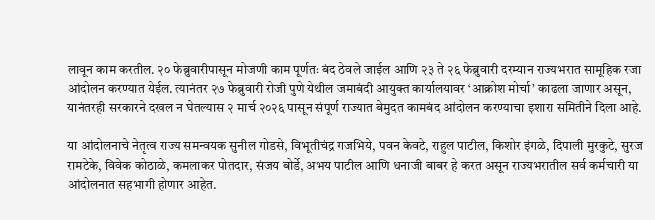लावून काम करतील. २० फेब्रुवारीपासून मोजणी काम पूर्णतः बंद ठेवले जाईल आणि २३ ते २६ फेब्रुवारी दरम्यान राज्यभरात सामूहिक रजा आंदोलन करण्यात येईल. त्यानंतर २७ फेब्रुवारी रोजी पुणे येथील जमाबंदी आयुक्त कार्यालयावर ‘आक्रोश मोर्चा’ काढला जाणार असून, यानंतरही सरकारने दखल न घेतल्यास २ मार्च २०२६ पासून संपूर्ण राज्यात बेमुदत कामबंद आंदोलन करण्याचा इशारा समितीने दिला आहे.

या आंदोलनाचे नेतृत्व राज्य समन्वयक सुनील गोडसे, विभूतीचंद्र गजभिये, पवन केवटे, राहुल पाटील, किशोर इंगळे, दिपाली मुरकुटे, सुरज रामटेके, विवेक कोठाळे, कमलाकर पोतदार, संजय बोर्डे, अभय पाटील आणि धनाजी बाबर हे करत असून राज्यभरातील सर्व कर्मचारी या आंदोलनात सहभागी होणार आहेत.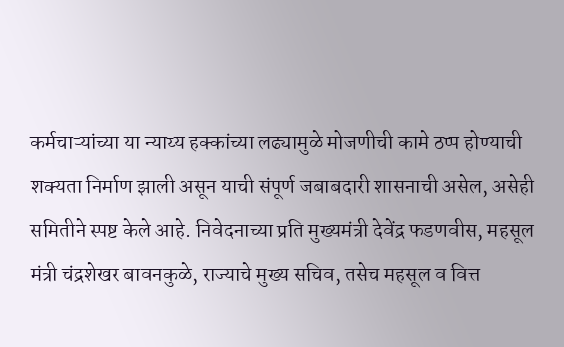कर्मचाऱ्यांच्या या न्याय्य हक्कांच्या लढ्यामुळे मोजणीची कामे ठप्प होण्याची शक्यता निर्माण झाली असून याची संपूर्ण जबाबदारी शासनाची असेल, असेही समितीने स्पष्ट केले आहे. निवेदनाच्या प्रति मुख्यमंत्री देवेंद्र फडणवीस, महसूल मंत्री चंद्रशेखर बावनकुळे, राज्याचे मुख्य सचिव, तसेच महसूल व वित्त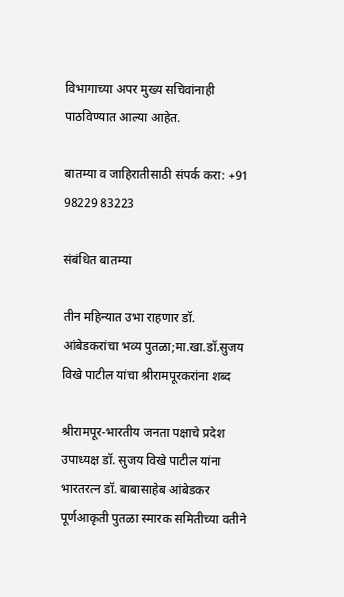विभागाच्या अपर मुख्य सचिवांनाही पाठविण्यात आल्या आहेत.

बातम्या व जाहिरातीसाठी संपर्क करा: +91 98229 83223

संबंधित बातम्या

तीन महिन्यात उभा राहणार डॉ. आंबेडकरांचा भव्य पुतळा;मा.खा.डॉ.सुजय विखे पाटील यांचा श्रीरामपूरकरांना शब्द

श्रीरामपूर-भारतीय जनता पक्षाचे प्रदेश उपाध्यक्ष डॉ. सुजय विखे पाटील यांना भारतरत्न डॉ. बाबासाहेब आंबेडकर पूर्णआकृती पुतळा स्मारक समितीच्या वतीने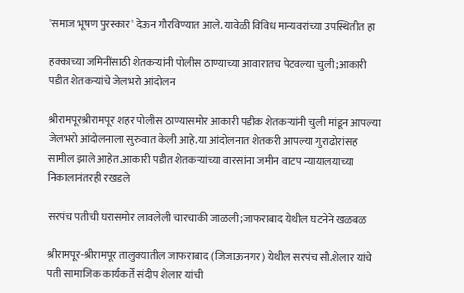'समाज भूषण पुरस्कार' देऊन गौरविण्यात आले. यावेळी विविध मान्यवरांच्या उपस्थितीत हा

हक्काच्या जमिनींसाठी शेतकऱ्यांनी पोलीस ठाण्याच्या आवारातच पेटवल्या चुली;आकारी पडीत शेतकऱ्यांचे जेलभरो आंदोलन

श्रीरामपूरश्रीरामपूर शहर पोलीस ठाण्यासमोर आकारी पडीक शेतकऱ्यांनी चुली मांडून आपल्या जेलभरो आंदोलनाला सुरुवात केली आहे.या आंदोलनात शेतकरी आपल्या गुराढोरांसह सामील झाले आहेत.आकारी पडीत शेतकऱ्यांच्या वारसांना जमीन वाटप न्यायालयाच्या निकालानंतरही रखडले

सरपंच पतीची घरासमोर लावलेली चारचाकी जाळली;जाफराबाद येथील घटनेने खळबळ

श्रीरामपूर-श्रीरामपूर तालुक्यातील जाफराबाद (जिजाऊनगर) येथील सरपंच सौ.शेलार यांचे पती सामाजिक कार्यकर्ते संदीप शेलार यांची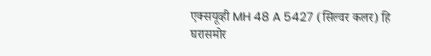एक्सयूव्ही MH 48 A 5427 (सिल्वर कलर) हि घरासमोर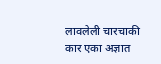लावलेली चारचाकी कार एका अज्ञात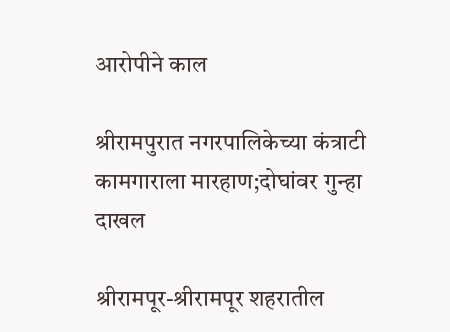आरोपीने काल

श्रीरामपुरात नगरपालिकेच्या कंत्राटी कामगाराला मारहाण;दोघांवर गुन्हा दाखल

श्रीरामपूर-श्रीरामपूर शहरातील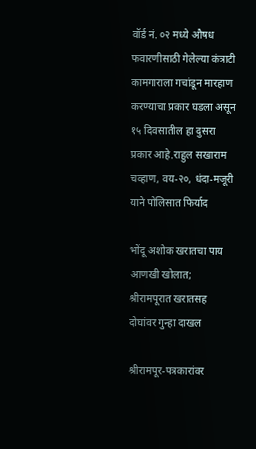वॉर्ड नं. ०२ मध्ये औषध फवारणीसाठी गेलेल्या कंत्राटी कामगाराला गचांडून मारहाण करण्याचा प्रकार घडला असून १५ दिवसातील हा दुसरा प्रकार आहे.राहुल सखाराम चव्हाण, वय-२०, धंदा-मजूरी याने पोलिसात फिर्याद

भोंदू अशोक खरातचा पाय आणखी खोलात; श्रीरामपूरात खरातसह दोघांवर गुन्हा दाखल

श्रीरामपूर-पत्रकारांवर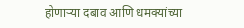होणाऱ्या दबाव आणि धमक्यांच्या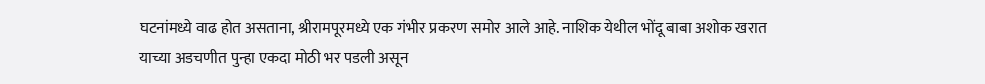घटनांमध्ये वाढ होत असताना, श्रीरामपूरमध्ये एक गंभीर प्रकरण समोर आले आहे. नाशिक येथील भोंदू बाबा अशोक खरात याच्या अडचणीत पुन्हा एकदा मोठी भर पडली असून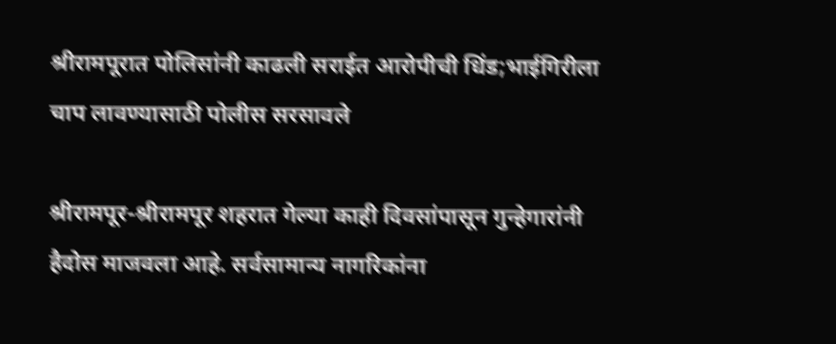श्रीरामपूरात पोलिसांनी काढली सराईत आरोपीची धिंड;भाईगिरीला चाप लावण्यासाठी पोलीस सरसावले

श्रीरामपूर-श्रीरामपूर शहरात गेल्या काही दिवसांपासून गुन्हेगारांनी हैदोस माजवला आहे. सर्वसामान्य नागरिकांना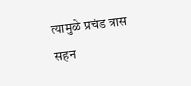त्यामुळे प्रचंड त्रास सहन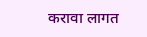करावा लागत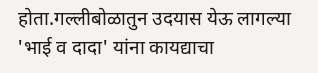होता.गल्लीबोळातुन उदयास येऊ लागल्या 'भाई व दादा' यांना कायद्याचा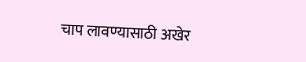चाप लावण्यासाठी अखेर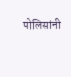पोलिसांनी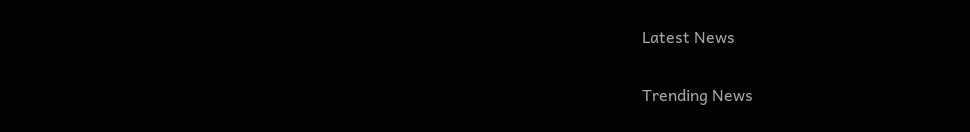Latest News

Trending News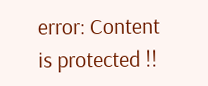error: Content is protected !!